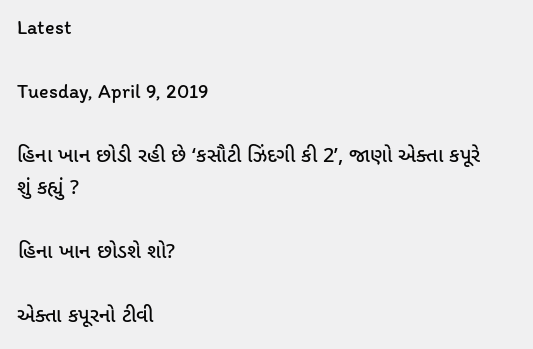Latest

Tuesday, April 9, 2019

હિના ખાન છોડી રહી છે ‘કસૌટી ઝિંદગી કી 2’, જાણો એક્તા કપૂરે શું કહ્યું ?

હિના ખાન છોડશે શો?

એક્તા કપૂરનો ટીવી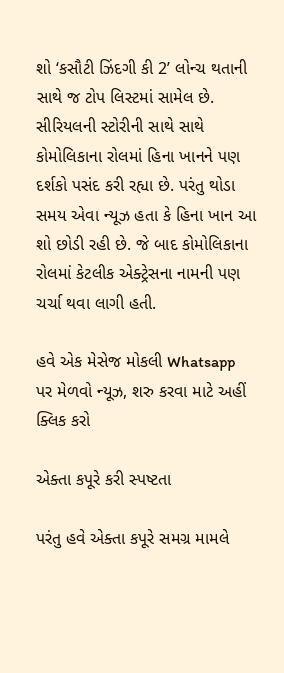શો ‘કસૌટી ઝિંદગી કી 2’ લોન્ચ થતાની સાથે જ ટોપ લિસ્ટમાં સામેલ છે. સીરિયલની સ્ટોરીની સાથે સાથે કોમોલિકાના રોલમાં હિના ખાનને પણ દર્શકો પસંદ કરી રહ્યા છે. પરંતુ થોડા સમય એવા ન્યૂઝ હતા કે હિના ખાન આ શો છોડી રહી છે. જે બાદ કોમોલિકાના રોલમાં કેટલીક એક્ટ્રેસના નામની પણ ચર્ચા થવા લાગી હતી.

હવે એક મેસેજ મોકલી Whatsapp પર મેળવો ન્યૂઝ, શરુ કરવા માટે અહીં ક્લિક કરો

એક્તા કપૂરે કરી સ્પષ્ટતા

પરંતુ હવે એક્તા કપૂરે સમગ્ર મામલે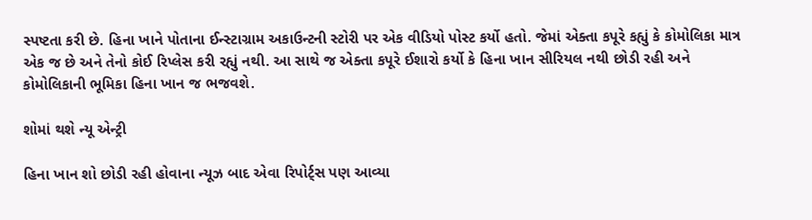સ્પષ્ટતા કરી છે. હિના ખાને પોતાના ઈન્સ્ટાગ્રામ અકાઉન્ટની સ્ટોરી પર એક વીડિયો પોસ્ટ કર્યો હતો. જેમાં એક્તા કપૂરે કહ્યું કે કોમોલિકા માત્ર એક જ છે અને તેનો કોઈ રિપ્લેસ કરી રહ્યું નથી. આ સાથે જ એક્તા કપૂરે ઈશારો કર્યો કે હિના ખાન સીરિયલ નથી છોડી રહી અને કોમોલિકાની ભૂમિકા હિના ખાન જ ભજવશે.

શોમાં થશે ન્યૂ એન્ટ્રી

હિના ખાન શો છોડી રહી હોવાના ન્યૂઝ બાદ એવા રિપોર્ટ્સ પણ આવ્યા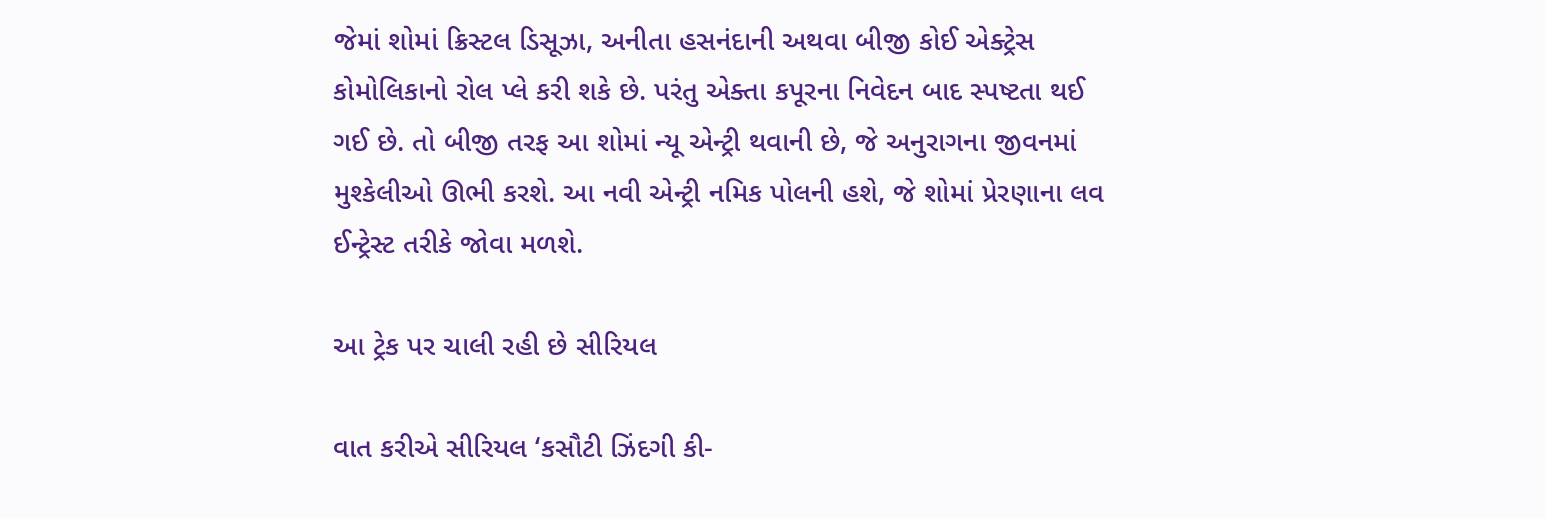જેમાં શોમાં ક્રિસ્ટલ ડિસૂઝા, અનીતા હસનંદાની અથવા બીજી કોઈ એક્ટ્રેસ કોમોલિકાનો રોલ પ્લે કરી શકે છે. પરંતુ એક્તા કપૂરના નિવેદન બાદ સ્પષ્ટતા થઈ ગઈ છે. તો બીજી તરફ આ શોમાં ન્યૂ એન્ટ્રી થવાની છે, જે અનુરાગના જીવનમાં મુશ્કેલીઓ ઊભી કરશે. આ નવી એન્ટ્રી નમિક પોલની હશે, જે શોમાં પ્રેરણાના લવ ઈન્ટ્રેસ્ટ તરીકે જોવા મળશે.

આ ટ્રેક પર ચાલી રહી છે સીરિયલ

વાત કરીએ સીરિયલ ‘કસૌટી ઝિંદગી કી-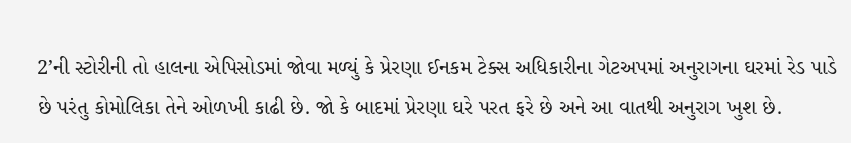2’ની સ્ટોરીની તો હાલના એપિસોડમાં જોવા મળ્યું કે પ્રેરણા ઈનકમ ટેક્સ અધિકારીના ગેટઅપમાં અનુરાગના ઘરમાં રેડ પાડે છે પરંતુ કોમોલિકા તેને ઓળખી કાઢી છે. જો કે બાદમાં પ્રેરણા ઘરે પરત ફરે છે અને આ વાતથી અનુરાગ ખુશ છે.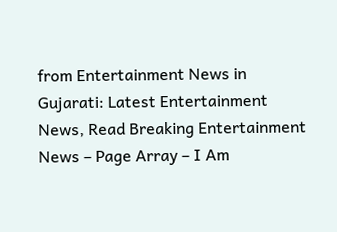from Entertainment News in Gujarati: Latest Entertainment News, Read Breaking Entertainment News – Page Array – I Am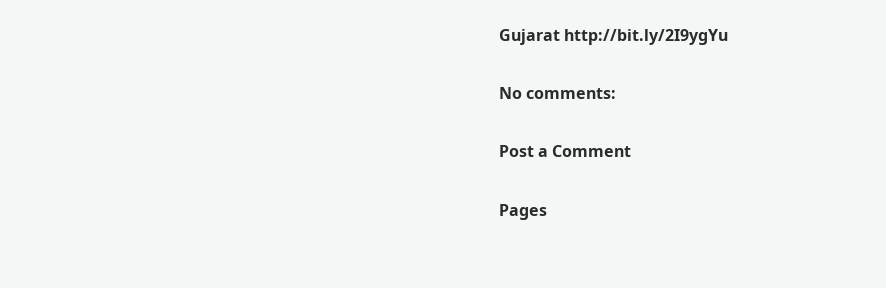Gujarat http://bit.ly/2I9ygYu

No comments:

Post a Comment

Pages